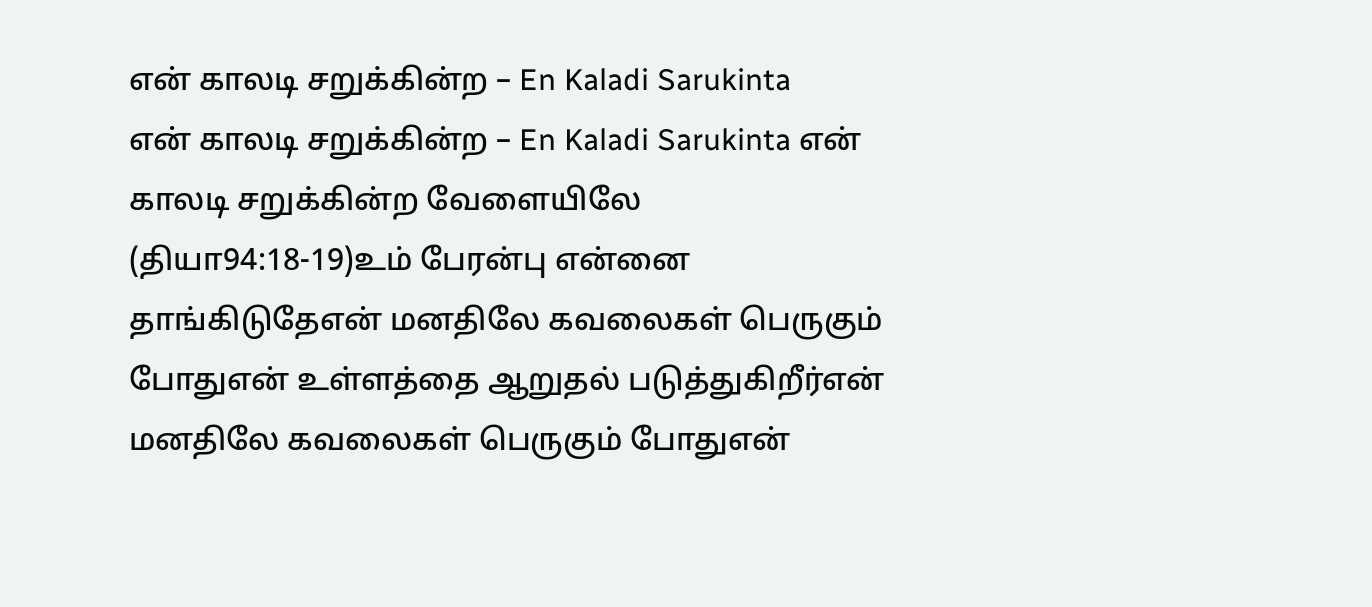என் காலடி சறுக்கின்ற – En Kaladi Sarukinta
என் காலடி சறுக்கின்ற – En Kaladi Sarukinta என் காலடி சறுக்கின்ற வேளையிலே (தியா94:18-19)உம் பேரன்பு என்னை தாங்கிடுதேஎன் மனதிலே கவலைகள் பெருகும் போதுஎன் உள்ளத்தை ஆறுதல் படுத்துகிறீர்என் மனதிலே கவலைகள் பெருகும் போதுஎன்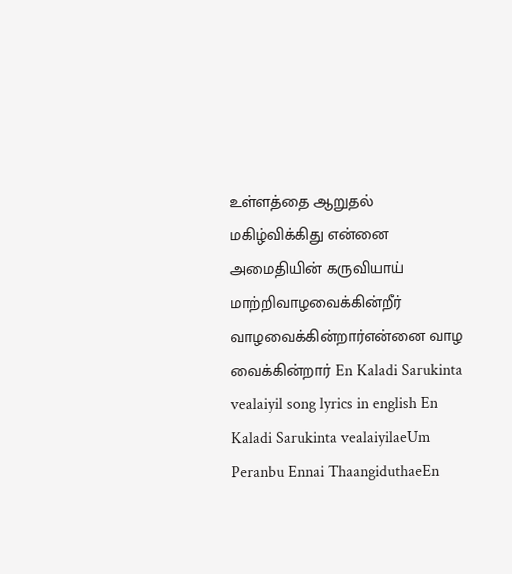உள்ளத்தை ஆறுதல் மகிழ்விக்கிது என்னை அமைதியின் கருவியாய் மாற்றிவாழவைக்கின்றீர் வாழவைக்கின்றார்என்னை வாழ வைக்கின்றார் En Kaladi Sarukinta vealaiyil song lyrics in english En Kaladi Sarukinta vealaiyilaeUm Peranbu Ennai ThaangiduthaeEn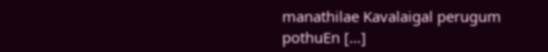manathilae Kavalaigal perugum pothuEn […]